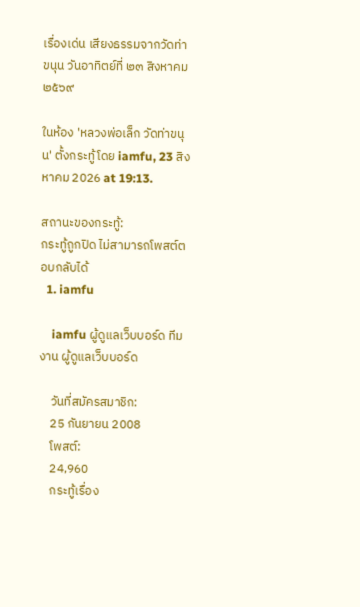เรื่องเด่น เสียงธรรมจากวัดท่าขนุน วันอาทิตย์ที่ ๒๓ สิงหาคม ๒๕๖๙

ในห้อง 'หลวงพ่อเล็ก วัดท่าขนุน' ตั้งกระทู้โดย iamfu, 23 สิงหาคม 2026 at 19:13.

สถานะของกระทู้:
กระทู้ถูกปิด ไม่สามารถโพสต์ตอบกลับได้
  1. iamfu

    iamfu ผู้ดูแลเว็บบอร์ด ทีมงาน ผู้ดูแลเว็บบอร์ด

    วันที่สมัครสมาชิก:
    25 กันยายน 2008
    โพสต์:
    24,960
    กระทู้เรื่อง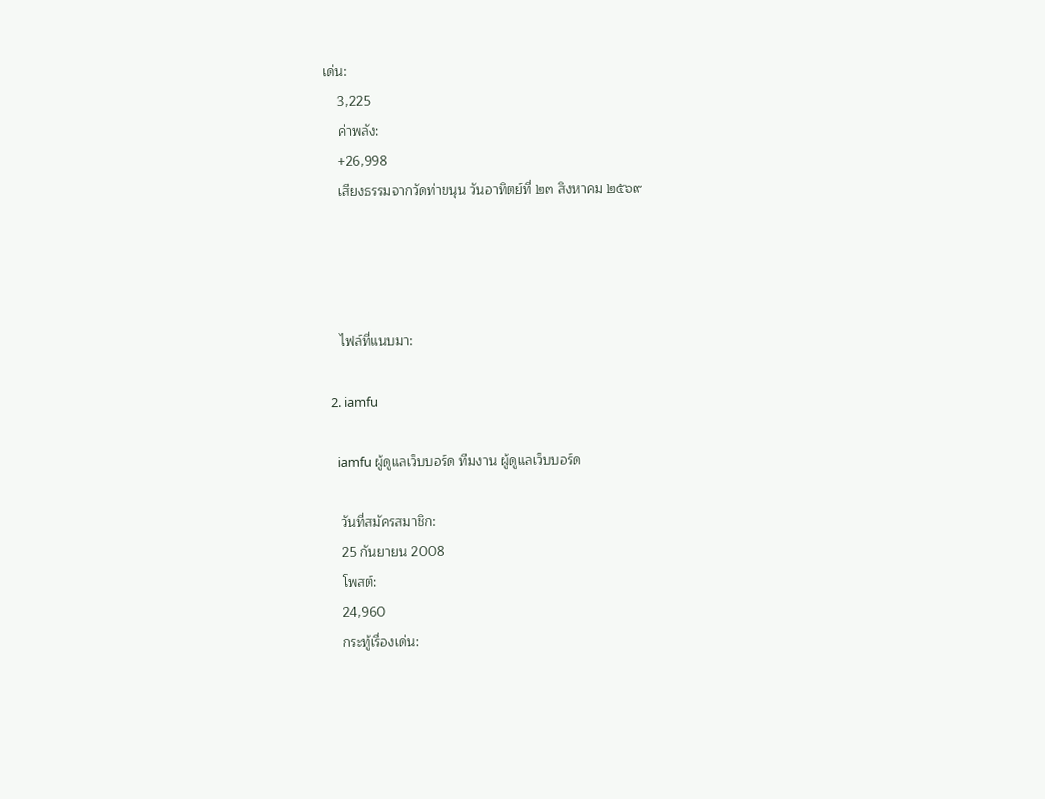เด่น:
    3,225
    ค่าพลัง:
    +26,998
    เสียงธรรมจากวัดท่าขนุน วันอาทิตย์ที่ ๒๓ สิงหาคม ๒๕๖๙




    ไฟล์ที่แนบมา:

  2. iamfu

    iamfu ผู้ดูแลเว็บบอร์ด ทีมงาน ผู้ดูแลเว็บบอร์ด

    วันที่สมัครสมาชิก:
    25 กันยายน 2008
    โพสต์:
    24,960
    กระทู้เรื่องเด่น: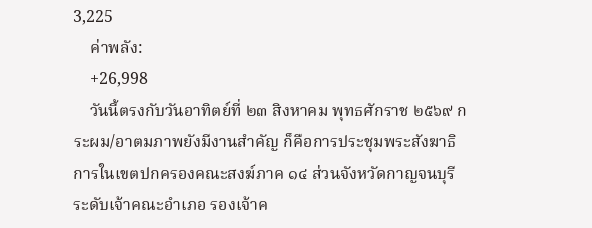3,225
    ค่าพลัง:
    +26,998
    วันนี้ตรงกับวันอาทิตย์ที่ ๒๓ สิงหาคม พุทธศักราช ๒๕๖๙ กระผม/อาตมภาพยังมีงานสำคัญ ก็คือการประชุมพระสังฆาธิการในเขตปกครองคณะสงฆ์ภาค ๑๔ ส่วนจังหวัดกาญจนบุรี ระดับเจ้าคณะอำเภอ รองเจ้าค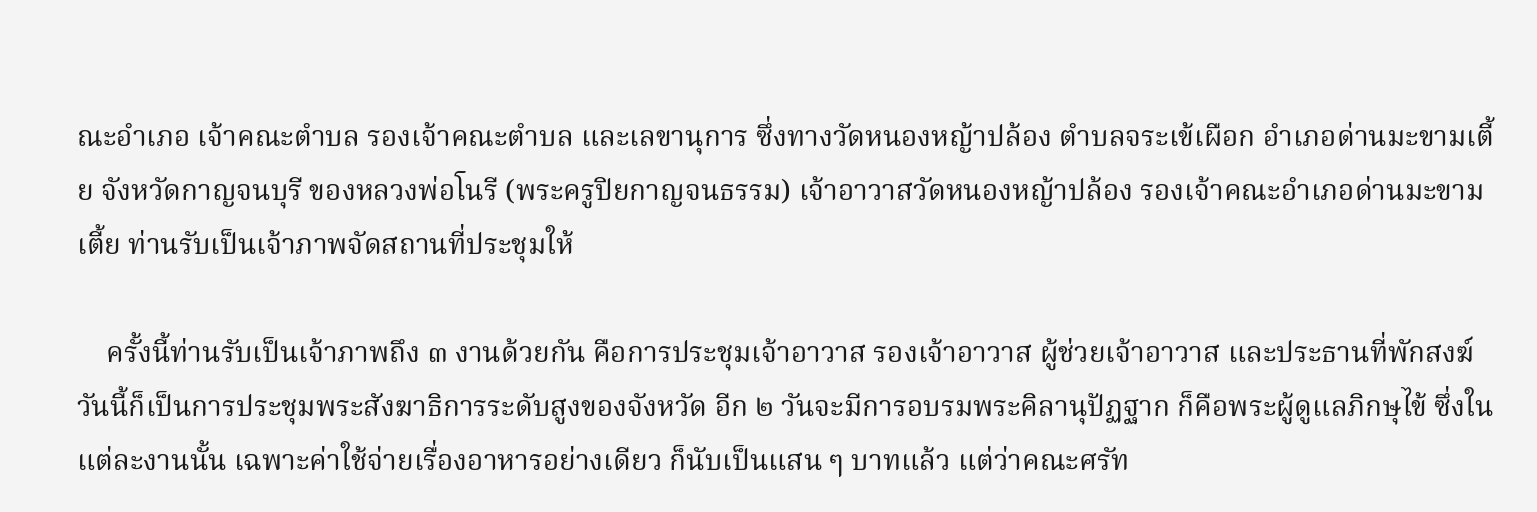ณะอำเภอ เจ้าคณะตำบล รองเจ้าคณะตำบล และเลขานุการ ซึ่งทางวัดหนองหญ้าปล้อง ตำบลจระเข้เผือก อำเภอด่านมะขามเตี้ย จังหวัดกาญจนบุรี ของหลวงพ่อโนรี (พระครูปิยกาญจนธรรม) เจ้าอาวาสวัดหนองหญ้าปล้อง รองเจ้าคณะอำเภอด่านมะขามเตี้ย ท่านรับเป็นเจ้าภาพจัดสถานที่ประชุมให้

    ครั้งนี้ท่านรับเป็นเจ้าภาพถึง ๓ งานด้วยกัน คือการประชุมเจ้าอาวาส รองเจ้าอาวาส ผู้ช่วยเจ้าอาวาส และประธานที่พักสงฆ์ วันนี้ก็เป็นการประชุมพระสังฆาธิการระดับสูงของจังหวัด อีก ๒ วันจะมีการอบรมพระคิลานุปัฏฐาก ก็คือพระผู้ดูแลภิกษุไข้ ซึ่งในแต่ละงานนั้น เฉพาะค่าใช้จ่ายเรื่องอาหารอย่างเดียว ก็นับเป็นแสน ๆ บาทแล้ว แต่ว่าคณะศรัท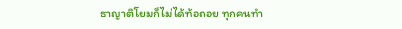ธาญาติโยมก็ไม่ได้ท้อถอย ทุกคนทำ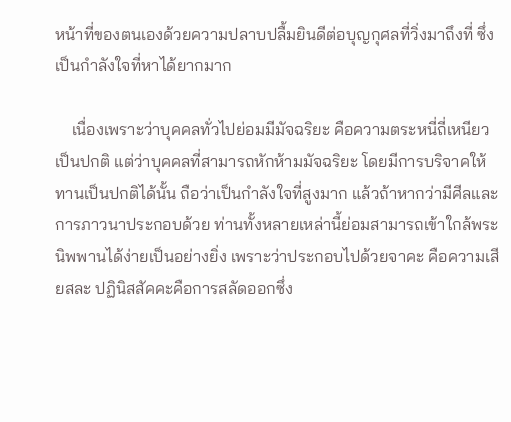หน้าที่ของตนเองด้วยความปลาบปลื้มยินดีต่อบุญกุศลที่วิ่งมาถึงที่ ซึ่งเป็นกำลังใจที่หาได้ยากมาก

    เนื่องเพราะว่าบุคคลทั่วไปย่อมมีมัจฉริยะ คือความตระหนี่ถี่เหนียวเป็นปกติ แต่ว่าบุคคลที่สามารถหักห้ามมัจฉริยะ โดยมีการบริจาคให้ทานเป็นปกติได้นั้น ถือว่าเป็นกำลังใจที่สูงมาก แล้วถ้าหากว่ามีศีลและการภาวนาประกอบด้วย ท่านทั้งหลายเหล่านี้ย่อมสามารถเข้าใกล้พระนิพพานได้ง่ายเป็นอย่างยิ่ง เพราะว่าประกอบไปด้วยจาคะ คือความเสียสละ ปฏินิสสัคคะคือการสลัดออกซึ่ง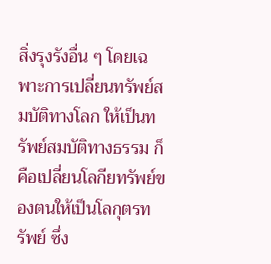สิ่งรุงรังอื่น ๆ โดยเฉพาะการเปลี่ยนทรัพย์สมบัติทางโลก ให้เป็นทรัพย์สมบัติทางธรรม ก็คือเปลี่ยนโลกียทรัพย์ของตนให้เป็นโลกุตรทรัพย์ ซึ่ง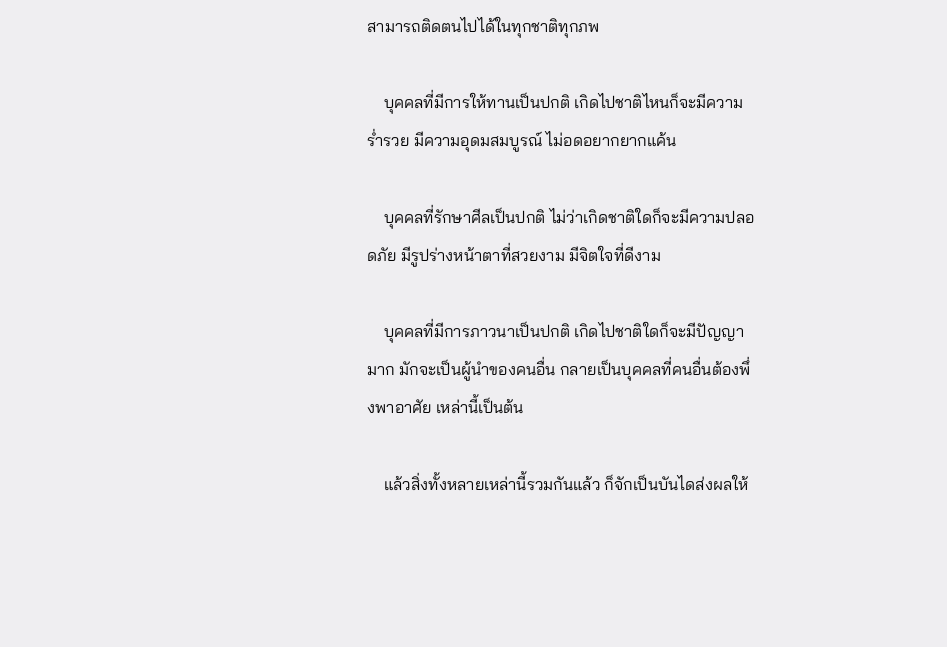สามารถติดตนไปได้ในทุกชาติทุกภพ

    บุคคลที่มีการให้ทานเป็นปกติ เกิดไปชาติไหนก็จะมีความร่ำรวย มีความอุดมสมบูรณ์ ไม่อดอยากยากแค้น

    บุคคลที่รักษาศีลเป็นปกติ ไม่ว่าเกิดชาติใดก็จะมีความปลอดภัย มีรูปร่างหน้าตาที่สวยงาม มีจิตใจที่ดีงาม

    บุคคลที่มีการภาวนาเป็นปกติ เกิดไปชาติใดก็จะมีปัญญามาก มักจะเป็นผู้นำของคนอื่น กลายเป็นบุคคลที่คนอื่นต้องพึ่งพาอาศัย เหล่านี้เป็นต้น

    แล้วสิ่งทั้งหลายเหล่านี้รวมกันแล้ว ก็จักเป็นบันไดส่งผลให้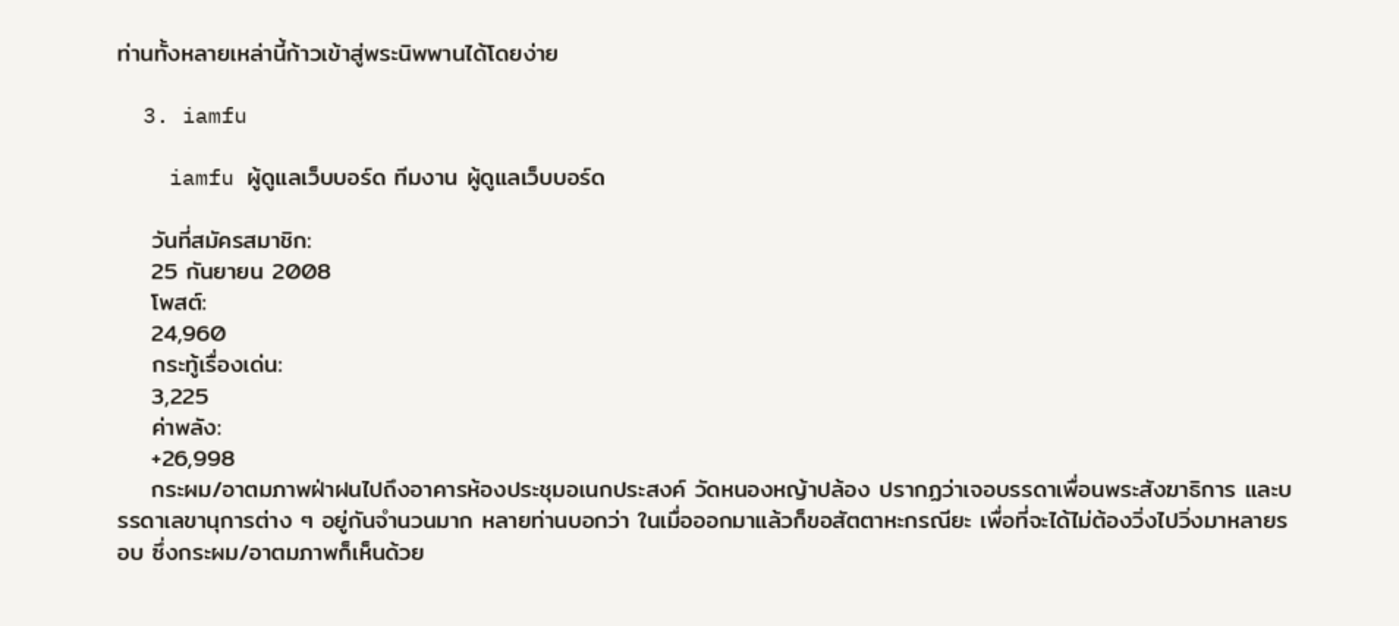ท่านทั้งหลายเหล่านี้ก้าวเข้าสู่พระนิพพานได้โดยง่าย

  3. iamfu

    iamfu ผู้ดูแลเว็บบอร์ด ทีมงาน ผู้ดูแลเว็บบอร์ด

    วันที่สมัครสมาชิก:
    25 กันยายน 2008
    โพสต์:
    24,960
    กระทู้เรื่องเด่น:
    3,225
    ค่าพลัง:
    +26,998
    กระผม/อาตมภาพฝ่าฝนไปถึงอาคารห้องประชุมอเนกประสงค์ วัดหนองหญ้าปล้อง ปรากฏว่าเจอบรรดาเพื่อนพระสังฆาธิการ และบรรดาเลขานุการต่าง ๆ อยู่กันจำนวนมาก หลายท่านบอกว่า ในเมื่อออกมาแล้วก็ขอสัตตาหะกรณียะ เพื่อที่จะได้ไม่ต้องวิ่งไปวิ่งมาหลายรอบ ซึ่งกระผม/อาตมภาพก็เห็นด้วย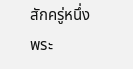สักครู่หนึ่ง พระ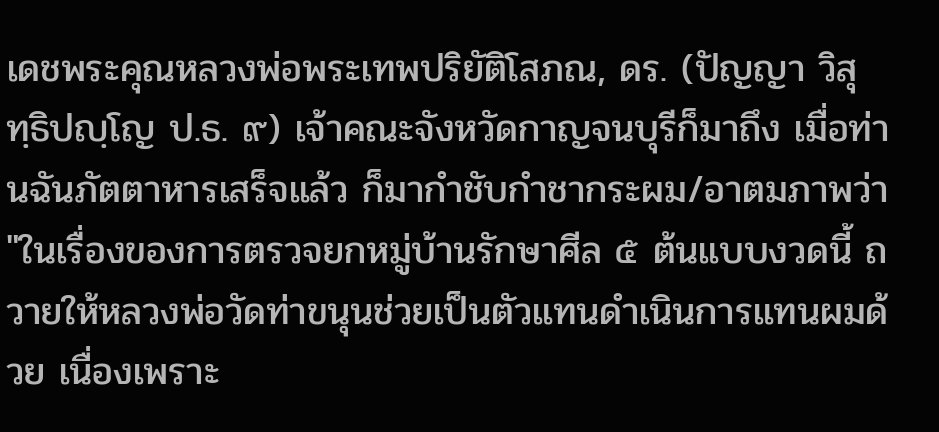เดชพระคุณหลวงพ่อพระเทพปริยัติโสภณ, ดร. (ปัญญา วิสุทฺธิปญฺโญ ป.ธ. ๙) เจ้าคณะจังหวัดกาญจนบุรีก็มาถึง เมื่อท่านฉันภัตตาหารเสร็จแล้ว ก็มากำชับกำชากระผม/อาตมภาพว่า "ในเรื่องของการตรวจยกหมู่บ้านรักษาศีล ๕ ต้นแบบงวดนี้ ถวายให้หลวงพ่อวัดท่าขนุนช่วยเป็นตัวแทนดำเนินการแทนผมด้วย เนื่องเพราะ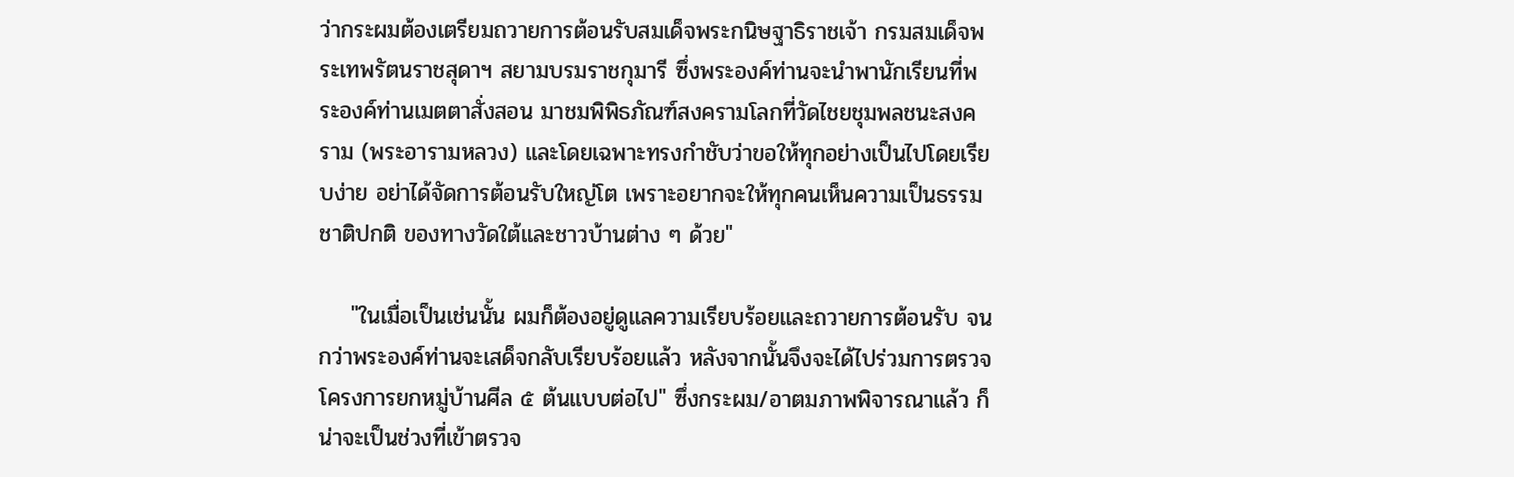ว่ากระผมต้องเตรียมถวายการต้อนรับสมเด็จพระกนิษฐาธิราชเจ้า กรมสมเด็จพระเทพรัตนราชสุดาฯ สยามบรมราชกุมารี ซึ่งพระองค์ท่านจะนำพานักเรียนที่พระองค์ท่านเมตตาสั่งสอน มาชมพิพิธภัณฑ์สงครามโลกที่วัดไชยชุมพลชนะสงคราม (พระอารามหลวง) และโดยเฉพาะทรงกำชับว่าขอให้ทุกอย่างเป็นไปโดยเรียบง่าย อย่าได้จัดการต้อนรับใหญ่โต เพราะอยากจะให้ทุกคนเห็นความเป็นธรรมชาติปกติ ของทางวัดใต้และชาวบ้านต่าง ๆ ด้วย"

    "ในเมื่อเป็นเช่นนั้น ผมก็ต้องอยู่ดูแลความเรียบร้อยและถวายการต้อนรับ จนกว่าพระองค์ท่านจะเสด็จกลับเรียบร้อยแล้ว หลังจากนั้นจึงจะได้ไปร่วมการตรวจโครงการยกหมู่บ้านศีล ๕ ต้นแบบต่อไป" ซึ่งกระผม/อาตมภาพพิจารณาแล้ว ก็น่าจะเป็นช่วงที่เข้าตรวจ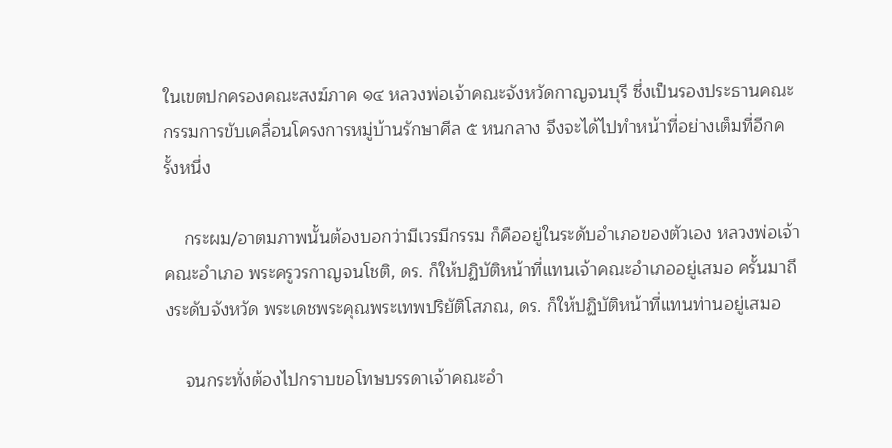ในเขตปกครองคณะสงฆ์ภาค ๑๔ หลวงพ่อเจ้าคณะจังหวัดกาญจนบุรี ซึ่งเป็นรองประธานคณะกรรมการขับเคลื่อนโครงการหมู่บ้านรักษาศีล ๕ หนกลาง จึงจะได้ไปทำหน้าที่อย่างเต็มที่อีกครั้งหนึ่ง

    กระผม/อาตมภาพนั้นต้องบอกว่ามีเวรมีกรรม ก็คืออยู่ในระดับอำเภอของตัวเอง หลวงพ่อเจ้าคณะอำเภอ พระครูวรกาญจนโชติ, ดร. ก็ให้ปฏิบัติหน้าที่แทนเจ้าคณะอำเภออยู่เสมอ ครั้นมาถึงระดับจังหวัด พระเดชพระคุณพระเทพปริยัติโสภณ, ดร. ก็ให้ปฏิบัติหน้าที่แทนท่านอยู่เสมอ

    จนกระทั่งต้องไปกราบขอโทษบรรดาเจ้าคณะอำ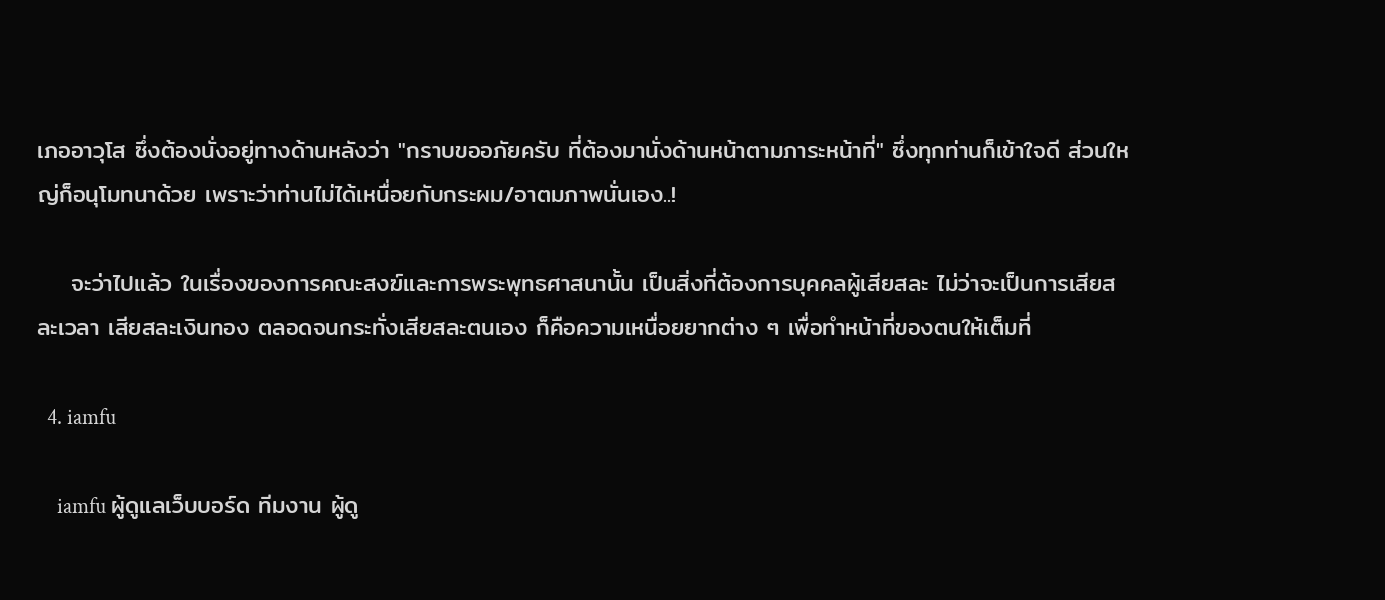เภออาวุโส ซึ่งต้องนั่งอยู่ทางด้านหลังว่า "กราบขออภัยครับ ที่ต้องมานั่งด้านหน้าตามภาระหน้าที่" ซึ่งทุกท่านก็เข้าใจดี ส่วนใหญ่ก็อนุโมทนาด้วย เพราะว่าท่านไม่ได้เหนื่อยกับกระผม/อาตมภาพนั่นเอง..!

    จะว่าไปแล้ว ในเรื่องของการคณะสงฆ์และการพระพุทธศาสนานั้น เป็นสิ่งที่ต้องการบุคคลผู้เสียสละ ไม่ว่าจะเป็นการเสียสละเวลา เสียสละเงินทอง ตลอดจนกระทั่งเสียสละตนเอง ก็คือความเหนื่อยยากต่าง ๆ เพื่อทำหน้าที่ของตนให้เต็มที่

  4. iamfu

    iamfu ผู้ดูแลเว็บบอร์ด ทีมงาน ผู้ดู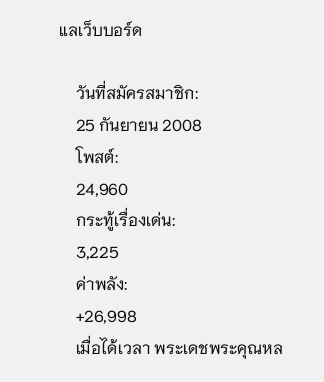แลเว็บบอร์ด

    วันที่สมัครสมาชิก:
    25 กันยายน 2008
    โพสต์:
    24,960
    กระทู้เรื่องเด่น:
    3,225
    ค่าพลัง:
    +26,998
    เมื่อได้เวลา พระเดชพระคุณหล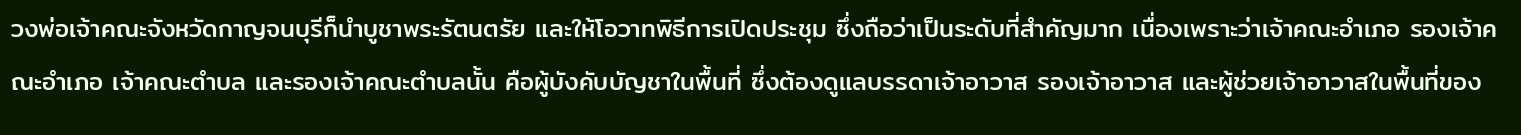วงพ่อเจ้าคณะจังหวัดกาญจนบุรีก็นำบูชาพระรัตนตรัย และให้โอวาทพิธีการเปิดประชุม ซึ่งถือว่าเป็นระดับที่สำคัญมาก เนื่องเพราะว่าเจ้าคณะอำเภอ รองเจ้าคณะอำเภอ เจ้าคณะตำบล และรองเจ้าคณะตำบลนั้น คือผู้บังคับบัญชาในพื้นที่ ซึ่งต้องดูแลบรรดาเจ้าอาวาส รองเจ้าอาวาส และผู้ช่วยเจ้าอาวาสในพื้นที่ของ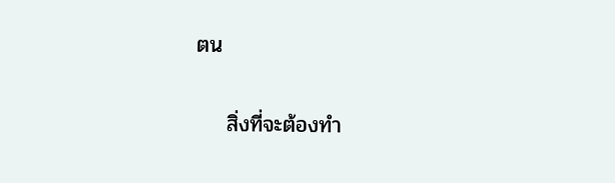ตน

    สิ่งที่จะต้องทำ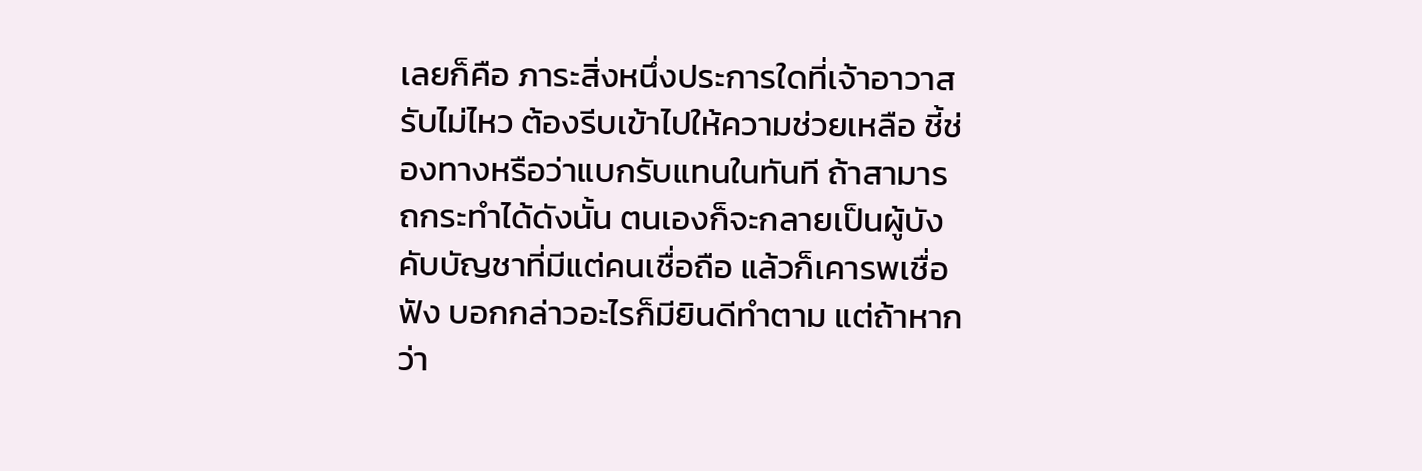เลยก็คือ ภาระสิ่งหนึ่งประการใดที่เจ้าอาวาสรับไม่ไหว ต้องรีบเข้าไปให้ความช่วยเหลือ ชี้ช่องทางหรือว่าแบกรับแทนในทันที ถ้าสามารถกระทำได้ดังนั้น ตนเองก็จะกลายเป็นผู้บังคับบัญชาที่มีแต่คนเชื่อถือ แล้วก็เคารพเชื่อฟัง บอกกล่าวอะไรก็มียินดีทำตาม แต่ถ้าหากว่า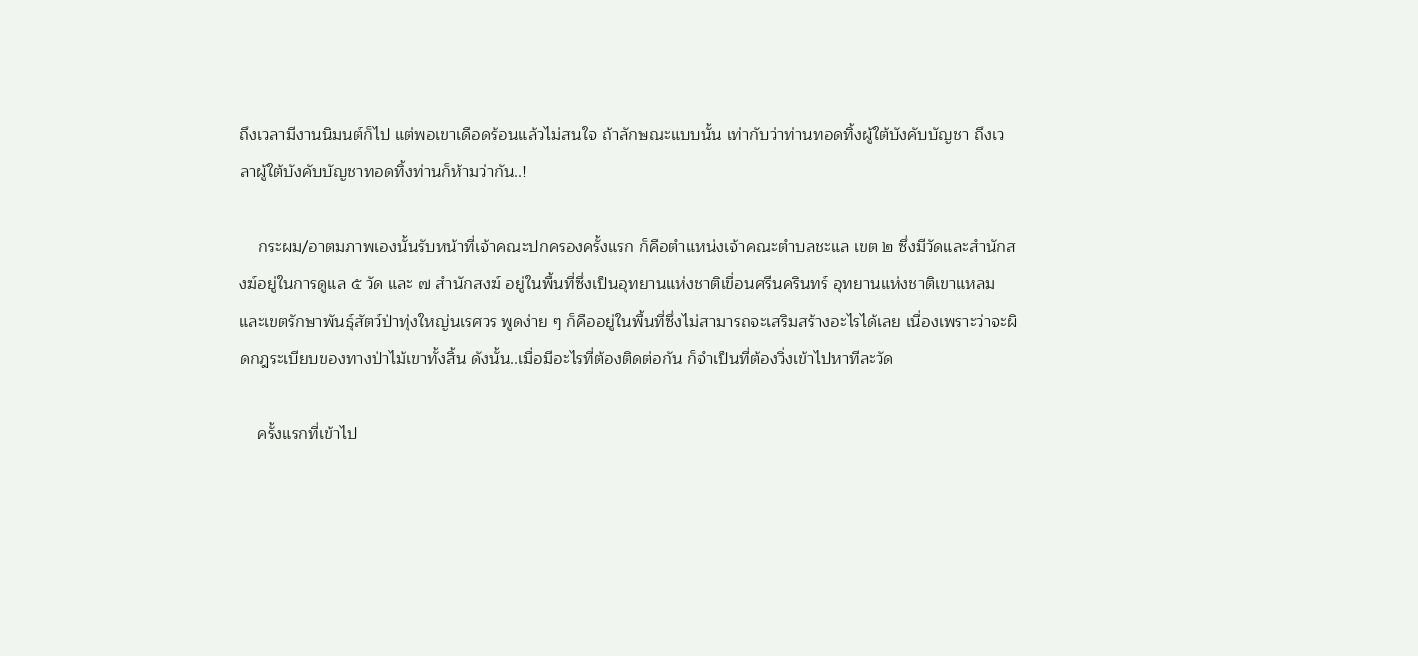ถึงเวลามีงานนิมนต์ก็ไป แต่พอเขาเดือดร้อนแล้วไม่สนใจ ถ้าลักษณะแบบนั้น เท่ากับว่าท่านทอดทิ้งผู้ใต้บังคับบัญชา ถึงเวลาผู้ใต้บังคับบัญชาทอดทิ้งท่านก็ห้ามว่ากัน..!

    กระผม/อาตมภาพเองนั้นรับหน้าที่เจ้าคณะปกครองครั้งแรก ก็คือตำแหน่งเจ้าคณะตำบลชะแล เขต ๒ ซึ่งมีวัดและสำนักสงฆ์อยู่ในการดูแล ๕ วัด และ ๗ สำนักสงฆ์ อยู่ในพื้นที่ซึ่งเป็นอุทยานแห่งชาติเขื่อนศรีนครินทร์ อุทยานแห่งชาติเขาแหลม และเขตรักษาพันธุ์สัตว์ป่าทุ่งใหญ่นเรศวร พูดง่าย ๆ ก็คืออยู่ในพื้นที่ซึ่งไม่สามารถจะเสริมสร้างอะไรได้เลย เนื่องเพราะว่าจะผิดกฎระเบียบของทางป่าไม้เขาทั้งสิ้น ดังนั้น..เมื่อมีอะไรที่ต้องติดต่อกัน ก็จำเป็นที่ต้องวิ่งเข้าไปหาทีละวัด

    ครั้งแรกที่เข้าไป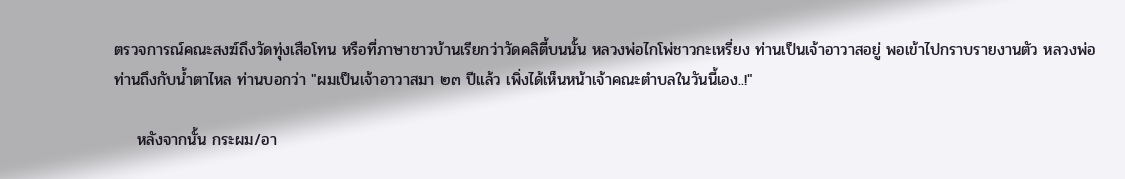ตรวจการณ์คณะสงฆ์ถึงวัดทุ่งเสือโทน หรือที่ภาษาชาวบ้านเรียกว่าวัดคลิตี้บนนั้น หลวงพ่อไกโพ่ชาวกะเหรี่ยง ท่านเป็นเจ้าอาวาสอยู่ พอเข้าไปกราบรายงานตัว หลวงพ่อท่านถึงกับน้ำตาไหล ท่านบอกว่า "ผมเป็นเจ้าอาวาสมา ๒๓ ปีแล้ว เพิ่งได้เห็นหน้าเจ้าคณะตำบลในวันนี้เอง..!"

    หลังจากนั้น กระผม/อา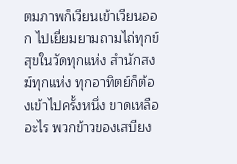ตมภาพก็เวียนเข้าเวียนออก ไปเยี่ยมยามถามไถ่ทุกข์สุขในวัดทุกแห่ง สำนักสงฆ์ทุกแห่ง ทุกอาทิตย์ก็ต้องเข้าไปครั้งหนึ่ง ขาดเหลืออะไร พวกข้าวของเสบียง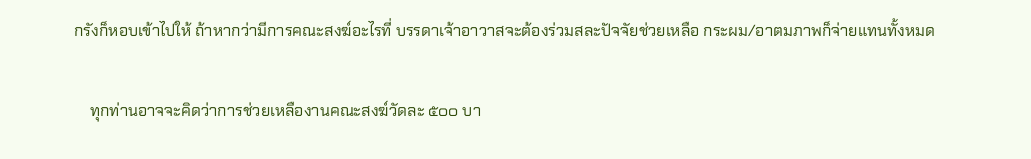กรังก็หอบเข้าไปให้ ถ้าหากว่ามีการคณะสงฆ์อะไรที่ บรรดาเจ้าอาวาสจะต้องร่วมสละปัจจัยช่วยเหลือ กระผม/อาตมภาพก็จ่ายแทนทั้งหมด

    ทุกท่านอาจจะคิดว่าการช่วยเหลืองานคณะสงฆ์วัดละ ๕๐๐ บา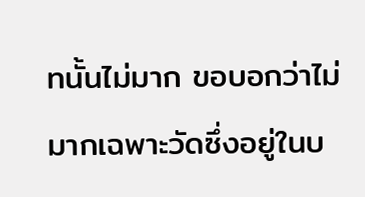ทนั้นไม่มาก ขอบอกว่าไม่มากเฉพาะวัดซึ่งอยู่ในบ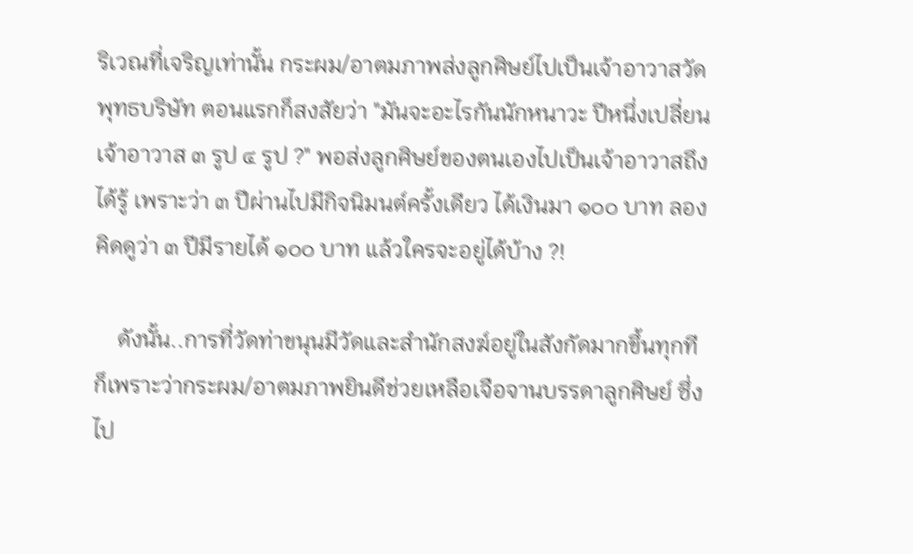ริเวณที่เจริญเท่านั้น กระผม/อาตมภาพส่งลูกศิษย์ไปเป็นเจ้าอาวาสวัดพุทธบริษัท ตอนแรกก็สงสัยว่า "มันจะอะไรกันนักหนาวะ ปีหนึ่งเปลี่ยนเจ้าอาวาส ๓ รูป ๔ รูป ?" พอส่งลูกศิษย์ของตนเองไปเป็นเจ้าอาวาสถึงได้รู้ เพราะว่า ๓ ปีผ่านไปมีกิจนิมนต์ครั้งเดียว ได้เงินมา ๑๐๐ บาท ลองคิดดูว่า ๓ ปีมีรายได้ ๑๐๐ บาท แล้วใครจะอยู่ได้บ้าง ?!

    ดังนั้น..การที่วัดท่าขนุนมีวัดและสำนักสงฆ์อยู่ในสังกัดมากขึ้นทุกที ก็เพราะว่ากระผม/อาตมภาพยินดีช่วยเหลือเจือจานบรรดาลูกศิษย์ ซึ่งไป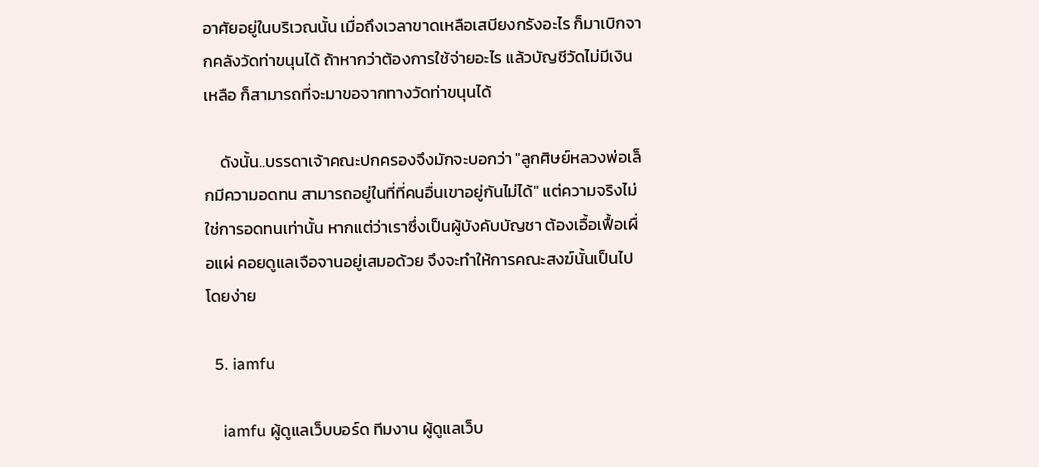อาศัยอยู่ในบริเวณนั้น เมื่อถึงเวลาขาดเหลือเสบียงกรังอะไร ก็มาเบิกจากคลังวัดท่าขนุนได้ ถ้าหากว่าต้องการใช้จ่ายอะไร แล้วบัญชีวัดไม่มีเงินเหลือ ก็สามารถที่จะมาขอจากทางวัดท่าขนุนได้

    ดังนั้น..บรรดาเจ้าคณะปกครองจึงมักจะบอกว่า "ลูกศิษย์หลวงพ่อเล็กมีความอดทน สามารถอยู่ในที่ที่คนอื่นเขาอยู่กันไม่ได้" แต่ความจริงไม่ใช่การอดทนเท่านั้น หากแต่ว่าเราซึ่งเป็นผู้บังคับบัญชา ต้องเอื้อเฟื้อเผื่อแผ่ คอยดูแลเจือจานอยู่เสมอด้วย จึงจะทำให้การคณะสงฆ์นั้นเป็นไปโดยง่าย

  5. iamfu

    iamfu ผู้ดูแลเว็บบอร์ด ทีมงาน ผู้ดูแลเว็บ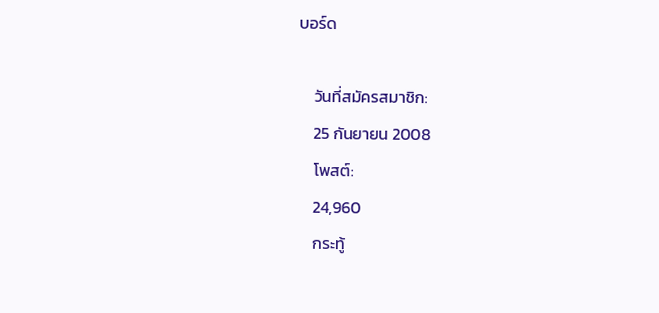บอร์ด

    วันที่สมัครสมาชิก:
    25 กันยายน 2008
    โพสต์:
    24,960
    กระทู้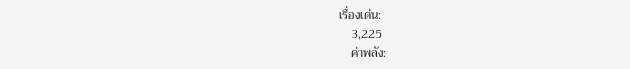เรื่องเด่น:
    3,225
    ค่าพลัง: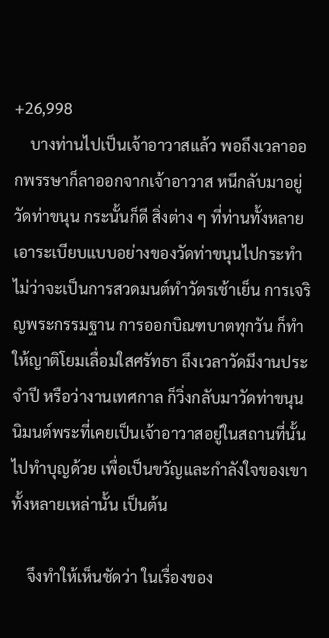+26,998
    บางท่านไปเป็นเจ้าอาวาสแล้ว พอถึงเวลาออกพรรษาก็ลาออกจากเจ้าอาวาส หนีกลับมาอยู่วัดท่าขนุน กระนั้นก็ดี สิ่งต่าง ๆ ที่ท่านทั้งหลายเอาระเบียบแบบอย่างของวัดท่าขนุนไปกระทำ ไม่ว่าจะเป็นการสวดมนต์ทำวัตรเช้าเย็น การเจริญพระกรรมฐาน การออกบิณฑบาตทุกวัน ก็ทำให้ญาติโยมเลื่อมใสศรัทธา ถึงเวลาวัดมีงานประจำปี หรือว่างานเทศกาล ก็วิ่งกลับมาวัดท่าขนุน นิมนต์พระที่เคยเป็นเจ้าอาวาสอยู่ในสถานที่นั้นไปทำบุญด้วย เพื่อเป็นขวัญและกำลังใจของเขาทั้งหลายเหล่านั้น เป็นต้น

    จึงทำให้เห็นชัดว่า ในเรื่องของ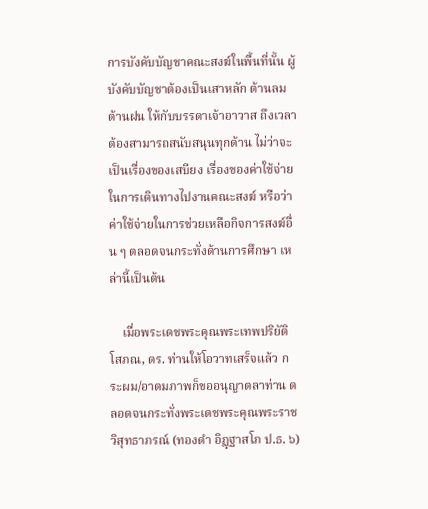การบังคับบัญชาคณะสงฆ์ในพื้นที่นั้น ผู้บังคับบัญชาต้องเป็นเสาหลัก ต้านลม ต้านฝน ให้กับบรรดาเจ้าอาวาส ถึงเวลาต้องสามารถสนับสนุนทุกด้าน ไม่ว่าจะเป็นเรื่องของเสบียง เรื่องของค่าใช้จ่ายในการเดินทางไปงานคณะสงฆ์ หรือว่าค่าใช้จ่ายในการช่วยเหลือกิจการสงฆ์อื่น ๆ ตลอดจนกระทั่งด้านการศึกษา เหล่านี้เป็นต้น

    เมื่อพระเดชพระคุณพระเทพปริยัติโสภณ, ดร. ท่านให้โอวาทเสร็จแล้ว กระผม/อาตมภาพก็ขออนุญาตลาท่าน ตลอดจนกระทั่งพระเดชพระคุณพระราชวิสุทธาภรณ์ (ทองดำ อิฏฺฐาสโภ ป.ธ. ๖)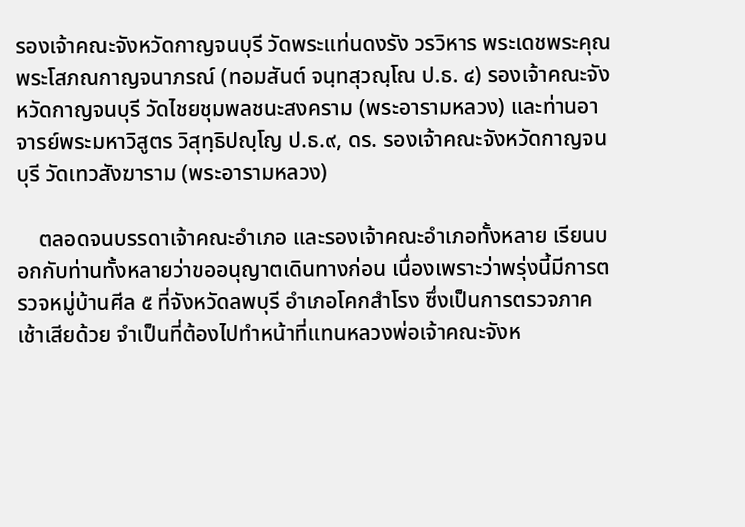รองเจ้าคณะจังหวัดกาญจนบุรี วัดพระแท่นดงรัง วรวิหาร พระเดชพระคุณพระโสภณกาญจนาภรณ์ (ทอมสันต์ จนฺทสุวณฺโณ ป.ธ. ๔) รองเจ้าคณะจังหวัดกาญจนบุรี วัดไชยชุมพลชนะสงคราม (พระอารามหลวง) และท่านอาจารย์พระมหาวิสูตร วิสุทฺธิปญฺโญ ป.ธ.๙, ดร. รองเจ้าคณะจังหวัดกาญจนบุรี วัดเทวสังฆาราม (พระอารามหลวง)

    ตลอดจนบรรดาเจ้าคณะอำเภอ และรองเจ้าคณะอำเภอทั้งหลาย เรียนบอกกับท่านทั้งหลายว่าขออนุญาตเดินทางก่อน เนื่องเพราะว่าพรุ่งนี้มีการตรวจหมู่บ้านศีล ๕ ที่จังหวัดลพบุรี อำเภอโคกสำโรง ซึ่งเป็นการตรวจภาคเช้าเสียด้วย จำเป็นที่ต้องไปทำหน้าที่แทนหลวงพ่อเจ้าคณะจังห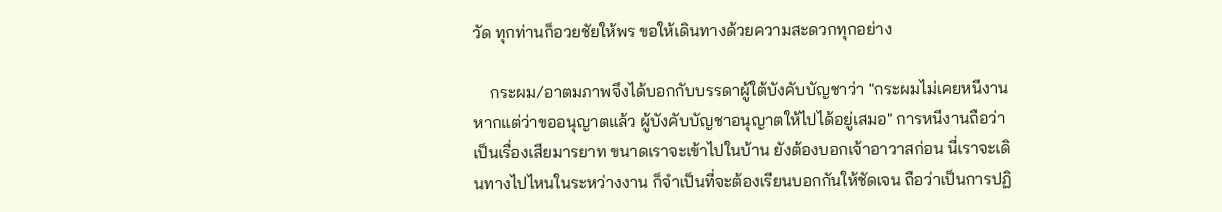วัด ทุกท่านก็อวยชัยให้พร ขอให้เดินทางด้วยความสะดวกทุกอย่าง

    กระผม/อาตมภาพจึงได้บอกกับบรรดาผู้ใต้บังคับบัญชาว่า "กระผมไม่เคยหนีงาน หากแต่ว่าขออนุญาตแล้ว ผู้บังคับบัญชาอนุญาตให้ไปได้อยู่เสมอ" การหนีงานถือว่าเป็นเรื่องเสียมารยาท ขนาดเราจะเข้าไปในบ้าน ยังต้องบอกเจ้าอาวาสก่อน นี่เราจะเดินทางไปไหนในระหว่างงาน ก็จำเป็นที่จะต้องเรียนบอกกันให้ชัดเจน ถือว่าเป็นการปฏิ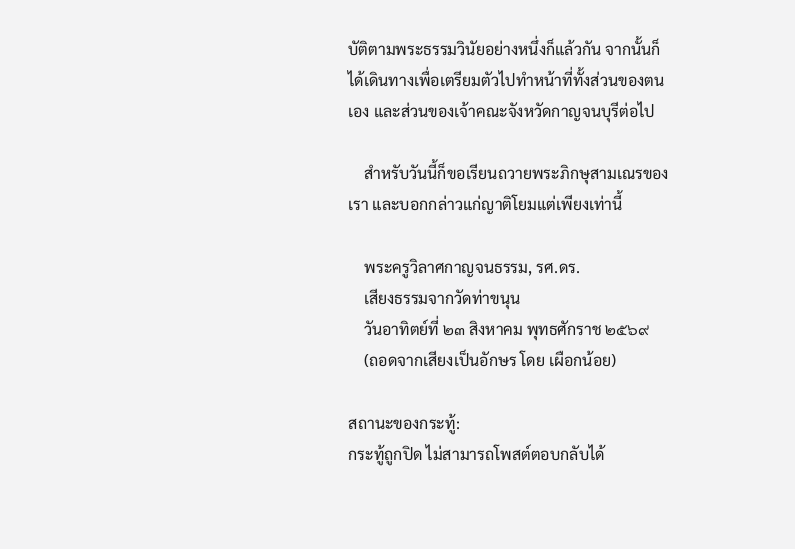บัติตามพระธรรมวินัยอย่างหนึ่งก็แล้วกัน จากนั้นก็ได้เดินทางเพื่อเตรียมตัวไปทำหน้าที่ทั้งส่วนของตนเอง และส่วนของเจ้าคณะจังหวัดกาญจนบุรีต่อไป

    สำหรับวันนี้ก็ขอเรียนถวายพระภิกษุสามเณรของเรา และบอกกล่าวแก่ญาติโยมแต่เพียงเท่านี้

    พระครูวิลาศกาญจนธรรม, รศ.ดร.
    เสียงธรรมจากวัดท่าขนุน
    วันอาทิตย์ที่ ๒๓ สิงหาคม พุทธศักราช ๒๕๖๙
    (ถอดจากเสียงเป็นอักษร โดย เผือกน้อย)

สถานะของกระทู้:
กระทู้ถูกปิด ไม่สามารถโพสต์ตอบกลับได้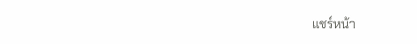แชร์หน้า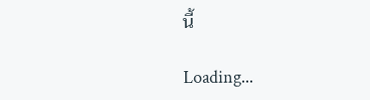นี้

Loading...